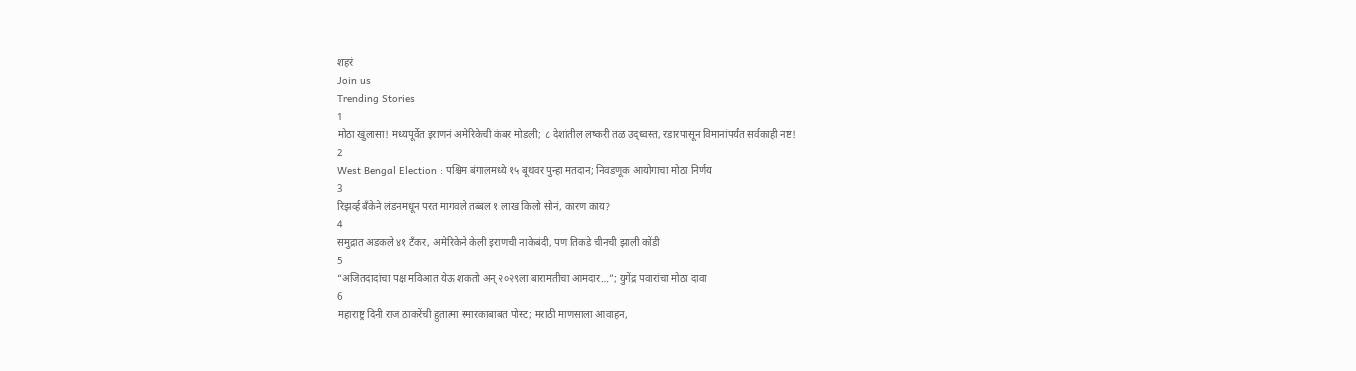शहरं
Join us
Trending Stories
1
मोठा खुलासा! मध्यपूर्वेत इराणनं अमेरिकेची कंबर मोडली; ८ देशांतील लष्करी तळ उद्ध्वस्त, रडारपासून विमानांपर्यंत सर्वकाही नष्ट!
2
West Bengal Election : पश्चिम बंगालमध्ये १५ बूथवर पुन्हा मतदान; निवडणूक आयोगाचा मोठा निर्णय
3
रिझर्व्ह बँकेने लंडनमधून परत मागवले तब्बल १ लाख किलो सोनं, कारण काय?
4
समुद्रात अडकले ४१ टँकर, अमेरिकेने केली इराणची नाकेबंदी, पण तिकडे चीनची झाली कोंडी
5
“अजितदादांचा पक्ष मविआत येऊ शकतो अन् २०२९ला बारामतीचा आमदार…”; युगेंद्र पवारांचा मोठा दावा
6
महाराष्ट्र दिनी राज ठाकरेंची हुतात्मा स्मारकाबाबत पोस्ट; मराठी माणसाला आवाहन,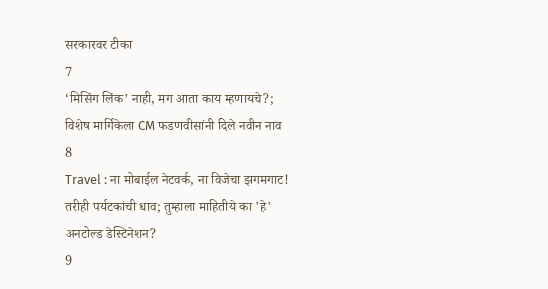सरकारवर टीका
7
‘मिसिंग लिंक’ नाही, मग आता काय म्हणायचे?; विशेष मार्गिकेला CM फडणवीसांनी दिले नवीन नाव
8
Travel : ना मोबाईल नेटवर्क, ना विजेचा झगमगाट! तरीही पर्यटकांची धाव; तुम्हाला माहितीये का 'हे' अनटोल्ड डेस्टिनेशन?
9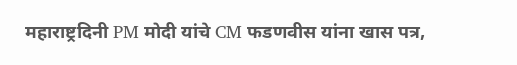महाराष्ट्रदिनी PM मोदी यांचे CM फडणवीस यांना खास पत्र,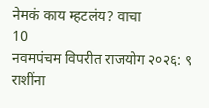नेमकं काय म्हटलंय? वाचा
10
नवमपंचम विपरीत राजयोग २०२६: ९ राशींना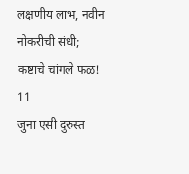लक्षणीय लाभ, नवीन नोकरीची संधी; कष्टाचे चांगले फळ!
11
जुना एसी दुरुस्त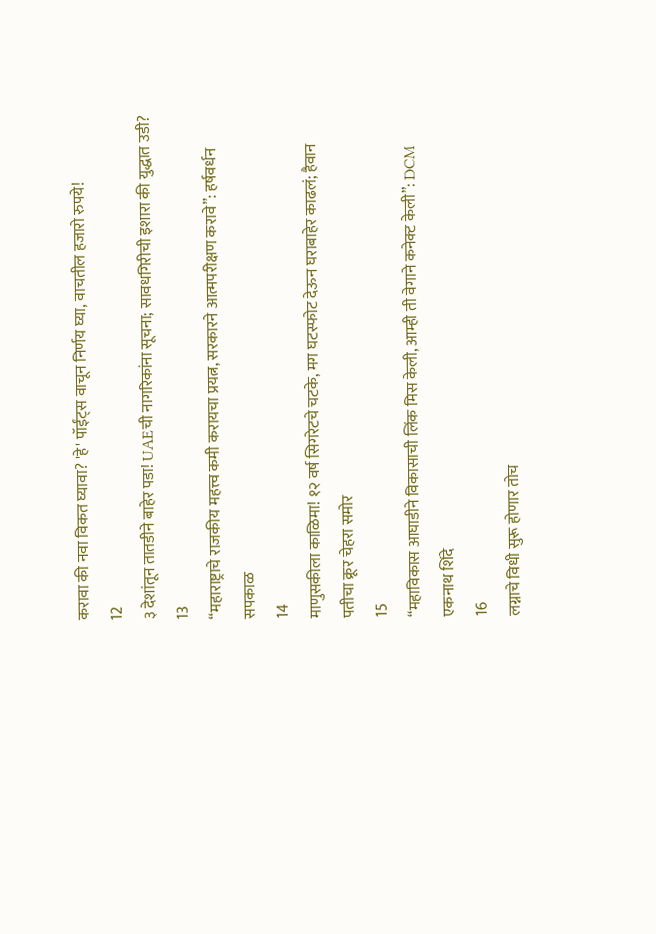करावा की नवा विकत घ्यावा? 'हे' पॉईंट्स वाचून निर्णय घ्या, वाचतील हजारो रुपये!
12
३ देशांतून तातडीने बाहेर पडा! UAEची नागरिकांना सूचना; सावधगिरीची इशारा की युद्धात उडी?
13
“महाराष्ट्राचे राजकीय महत्त्व कमी करायचा प्रयत्न, सरकारने आत्मपरीक्षण करावे”: हर्षवर्धन सपकाळ
14
माणुसकीला काळिमा! १२ वर्ष सिगरेटचे चटके, मग घटस्फोट देऊन घराबाहेर काढलं; हैवान पतीचा क्रूर चेहरा समोर
15
“महाविकास आघाडीने विकासाची लिंक मिस केली, आम्ही ती वेगाने कनेक्ट केली”: DCM एकनाथ शिंदे
16
लग्नाचे विधी सुरू होणार तोच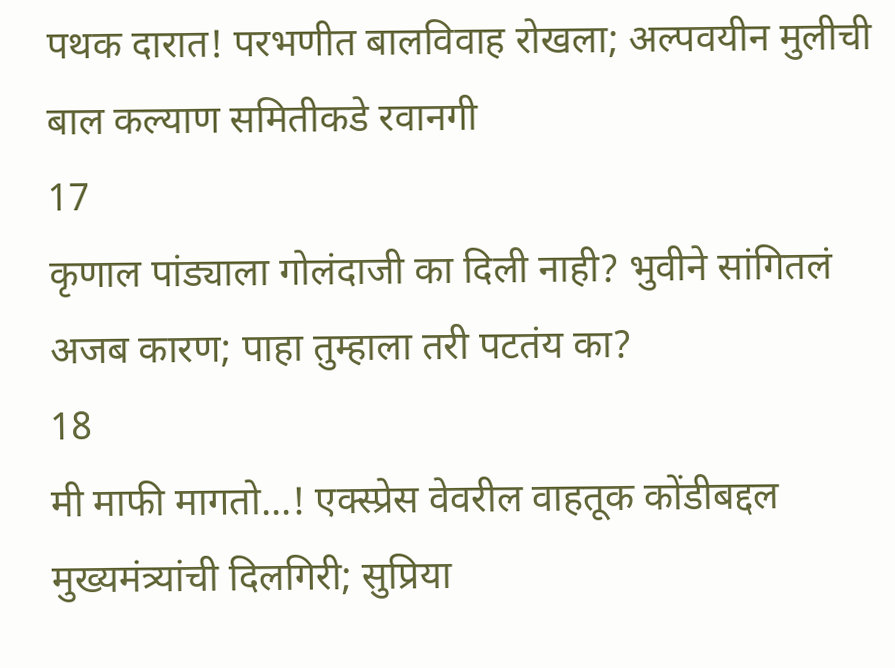पथक दारात! परभणीत बालविवाह रोखला; अल्पवयीन मुलीची बाल कल्याण समितीकडे रवानगी
17
कृणाल पांड्याला गोलंदाजी का दिली नाही? भुवीने सांगितलं अजब कारण; पाहा तुम्हाला तरी पटतंय का?
18
मी माफी मागतो...! एक्स्प्रेस वेवरील वाहतूक कोंडीबद्दल मुख्यमंत्र्यांची दिलगिरी; सुप्रिया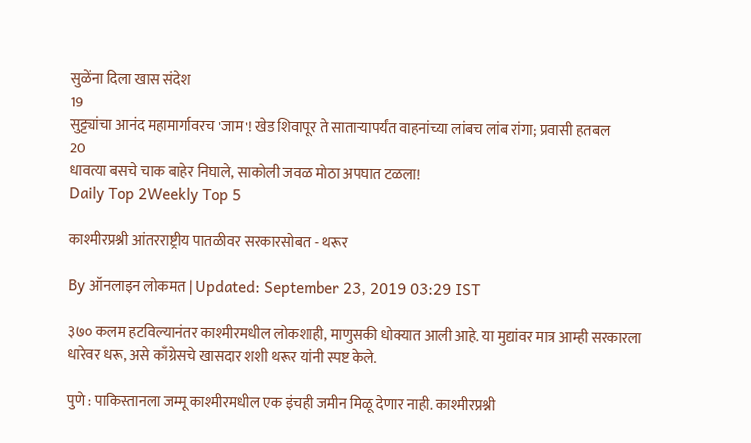सुळेंना दिला खास संदेश
19
सुट्ट्यांचा आनंद महामार्गावरच 'जाम'! खेड शिवापूर ते साताऱ्यापर्यंत वाहनांच्या लांबच लांब रांगा; प्रवासी हतबल
20
धावत्या बसचे चाक बाहेर निघाले, साकोली जवळ मोठा अपघात टळला!
Daily Top 2Weekly Top 5

काश्मीरप्रश्नी आंतरराष्ट्रीय पातळीवर सरकारसोबत - थरूर

By ऑनलाइन लोकमत | Updated: September 23, 2019 03:29 IST

३७० कलम हटविल्यानंतर काश्मीरमधील लोकशाही, माणुसकी धोक्यात आली आहे. या मुद्यांवर मात्र आम्ही सरकारला धारेवर धरू, असे काँग्रेसचे खासदार शशी थरूर यांनी स्पष्ट केले.

पुणे : पाकिस्तानला जम्मू काश्मीरमधील एक इंचही जमीन मिळू देणार नाही. काश्मीरप्रश्नी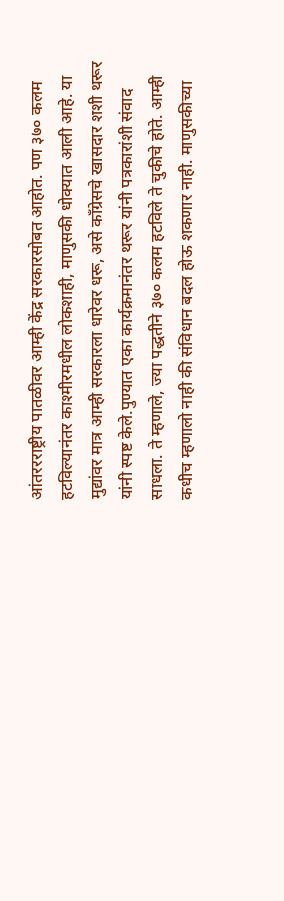आंतररराष्ट्रीय पातळीवर आम्ही केंद्र सरकारसोबत आहोत. पण ३७० कलम हटविल्यानंतर काश्मीरमधील लोकशाही, माणुसकी धोक्यात आली आहे. या मुद्यांवर मात्र आम्ही सरकारला धारेवर धरू, असे काँग्रेसचे खासदार शशी थरूर यांनी स्पष्ट केले.पुण्यात एका कार्यक्रमानंतर थरूर यांनी पत्रकारांशी संवाद साधला. ते म्हणाले, ज्या पद्धतीने ३७० कलम हटविले ते चुकीचे होते. आम्ही कधीच म्हणालो नाही की संविधान बदल होऊ शकणार नाही. माणुसकीच्या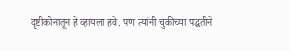दृष्टीकोनातून हे व्हायला हवे. पण त्यांनी चुकीच्या पद्धतीने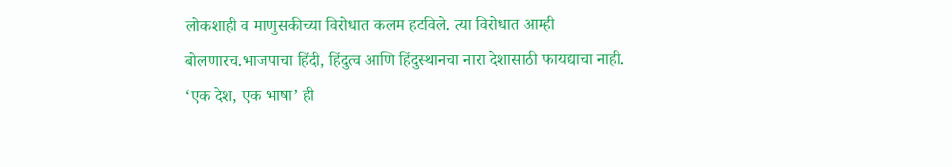लोकशाही व माणुसकीच्या विरोधात कलम हटविले. त्या विरोधात आम्ही बोलणारच.भाजपाचा हिंदी, हिंदुत्व आणि हिंदुस्थानचा नारा देशासाठी फायद्याचा नाही. ‘एक देश, एक भाषा’ ही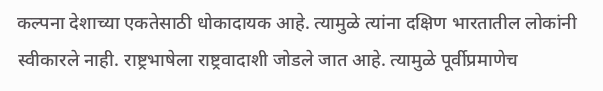कल्पना देशाच्या एकतेसाठी धोकादायक आहे. त्यामुळे त्यांना दक्षिण भारतातील लोकांनी स्वीकारले नाही. राष्ट्रभाषेला राष्ट्रवादाशी जोडले जात आहे. त्यामुळे पूर्वीप्रमाणेच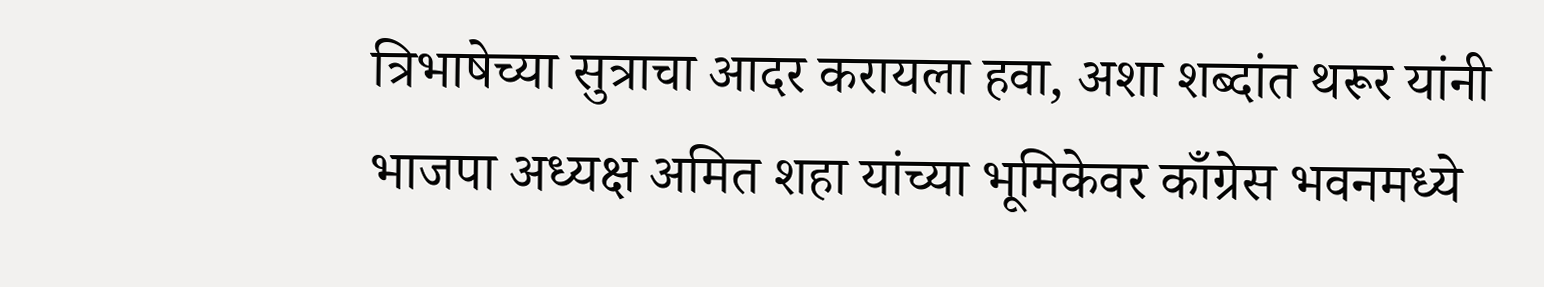त्रिभाषेच्या सुत्राचा आदर करायला हवा, अशा शब्दांत थरूर यांनी भाजपा अध्यक्ष अमित शहा यांच्या भूमिकेवर काँग्रेस भवनमध्ये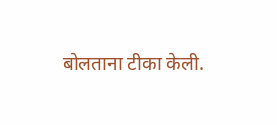बोलताना टीका केली.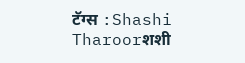टॅग्स :Shashi Tharoorशशी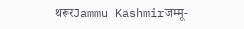थरूरJammu Kashmirजम्मू-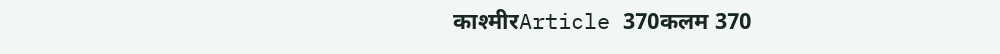काश्मीरArticle 370कलम 370